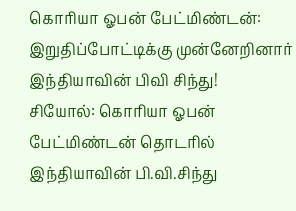கொரியா ஓபன் பேட்மிண்டன்: இறுதிப்போட்டிக்கு முன்னேறினார் இந்தியாவின் பிவி சிந்து!
சியோல்: கொரியா ஓபன் பேட்மிண்டன் தொடரில் இந்தியாவின் பி.வி.சிந்து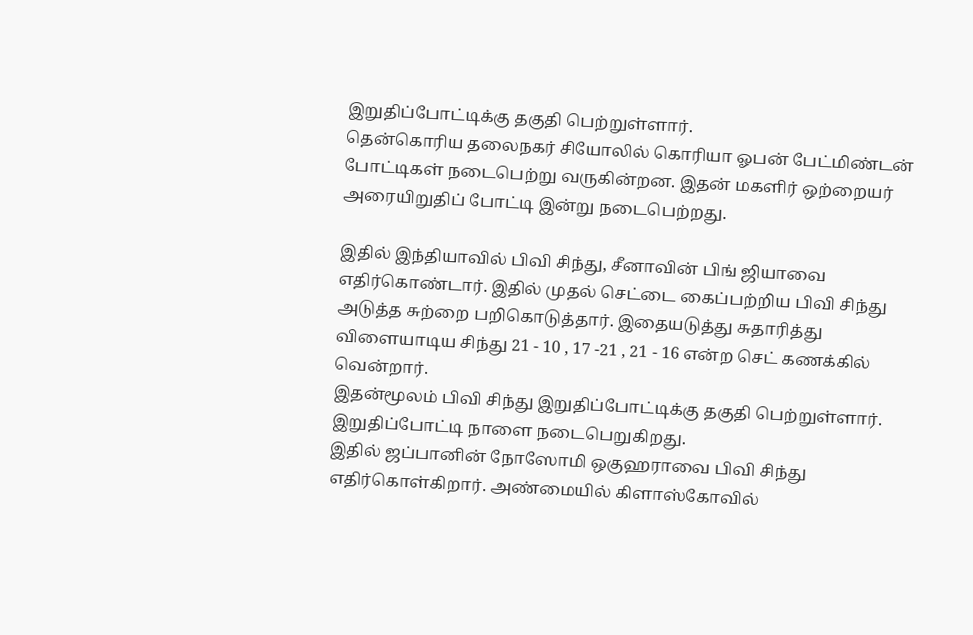இறுதிப்போட்டிக்கு தகுதி பெற்றுள்ளார்.
தென்கொரிய தலைநகர் சியோலில் கொரியா ஓபன் பேட்மிண்டன் போட்டிகள் நடைபெற்று வருகின்றன. இதன் மகளிர் ஒற்றையர் அரையிறுதிப் போட்டி இன்று நடைபெற்றது.

இதில் இந்தியாவில் பிவி சிந்து, சீனாவின் பிங் ஜியாவை எதிர்கொண்டார். இதில் முதல் செட்டை கைப்பற்றிய பிவி சிந்து அடுத்த சுற்றை பறிகொடுத்தார். இதையடுத்து சுதாரித்து விளையாடிய சிந்து 21 - 10 , 17 -21 , 21 - 16 என்ற செட் கணக்கில் வென்றார்.
இதன்மூலம் பிவி சிந்து இறுதிப்போட்டிக்கு தகுதி பெற்றுள்ளார். இறுதிப்போட்டி நாளை நடைபெறுகிறது.
இதில் ஜப்பானின் நோஸோமி ஒகுஹராவை பிவி சிந்து எதிர்கொள்கிறார். அண்மையில் கிளாஸ்கோவில்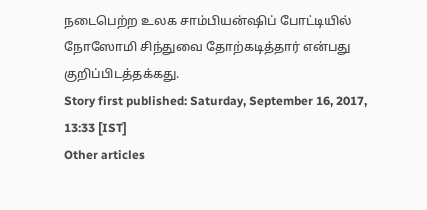நடைபெற்ற உலக சாம்பியன்ஷிப் போட்டியில் நோஸோமி சிந்துவை தோற்கடித்தார் என்பது குறிப்பிடத்தக்கது.
Story first published: Saturday, September 16, 2017, 13:33 [IST]
Other articles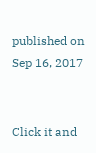published on Sep 16, 2017


Click it and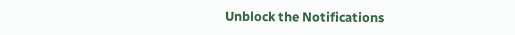Unblock the Notifications